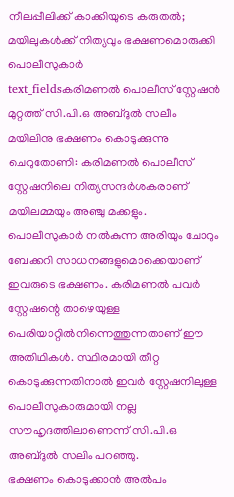നീലപ്പീലിക്ക് കാക്കിയുടെ കരുതൽ; മയിലുകൾക്ക് നിത്യവും ഭക്ഷണമൊരുക്കി പൊലീസുകാർ
text_fieldsകരിമണൽ പൊലീസ് സ്റ്റേഷൻ മുറ്റത്ത് സി.പി.ഒ അബ്ദുൽ സലീം മയിലിനു ഭക്ഷണം കൊടുക്കുന്നു
ചെറുതോണി: കരിമണൽ പൊലീസ് സ്റ്റേഷനിലെ നിത്യസന്ദർശകരാണ് മയിലമ്മയും അഞ്ചു മക്കളും. പൊലീസുകാർ നൽകുന്ന അരിയും ചോറും ബേക്കറി സാധനങ്ങളുമൊക്കെയാണ് ഇവരുടെ ഭക്ഷണം. കരിമണൽ പവർ സ്റ്റേഷന്റെ താഴെയുള്ള പെരിയാറ്റിൽനിന്നെത്തുന്നതാണ് ഈ അതിഥികൾ. സ്ഥിരമായി തീറ്റ കൊടുക്കുന്നതിനാൽ ഇവർ സ്റ്റേഷനിലുള്ള പൊലീസുകാരുമായി നല്ല സൗഹൃദത്തിലാണെന്ന് സി.പി.ഒ അബ്ദുൽ സലിം പറഞ്ഞു.
ഭക്ഷണം കൊടുക്കാൻ അൽപം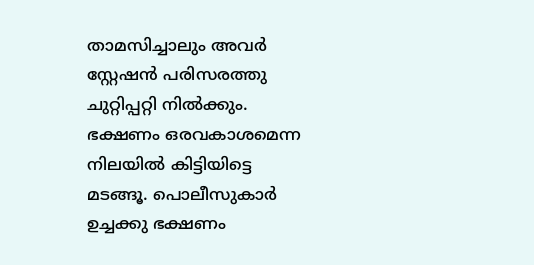താമസിച്ചാലും അവർ സ്റ്റേഷൻ പരിസരത്തു ചുറ്റിപ്പറ്റി നിൽക്കും. ഭക്ഷണം ഒരവകാശമെന്ന നിലയിൽ കിട്ടിയിട്ടെ മടങ്ങൂ. പൊലീസുകാർ ഉച്ചക്കു ഭക്ഷണം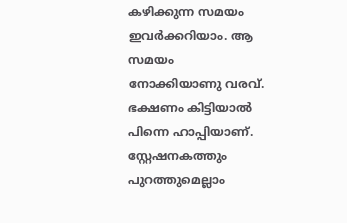കഴിക്കുന്ന സമയം ഇവർക്കറിയാം. ആ സമയം നോക്കിയാണു വരവ്. ഭക്ഷണം കിട്ടിയാൽ പിന്നെ ഹാപ്പിയാണ്.
സ്റ്റേഷനകത്തും പുറത്തുമെല്ലാം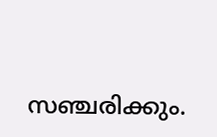സഞ്ചരിക്കും.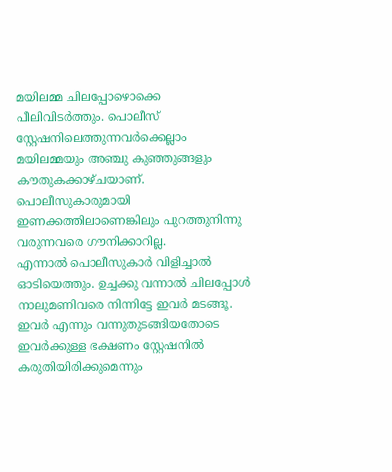മയിലമ്മ ചിലപ്പോഴൊക്കെ പീലിവിടർത്തും. പൊലീസ് സ്റ്റേഷനിലെത്തുന്നവർക്കെല്ലാം മയിലമ്മയും അഞ്ചു കുഞ്ഞുങ്ങളും കൗതുകക്കാഴ്ചയാണ്. പൊലീസുകാരുമായി ഇണക്കത്തിലാണെങ്കിലും പുറത്തുനിന്നു വരുന്നവരെ ഗൗനിക്കാറില്ല.
എന്നാൽ പൊലീസുകാർ വിളിച്ചാൽ ഓടിയെത്തും. ഉച്ചക്കു വന്നാൽ ചിലപ്പോൾ നാലുമണിവരെ നിന്നിട്ടേ ഇവർ മടങ്ങൂ. ഇവർ എന്നും വന്നുതുടങ്ങിയതോടെ ഇവർക്കുള്ള ഭക്ഷണം സ്റ്റേഷനിൽ കരുതിയിരിക്കുമെന്നും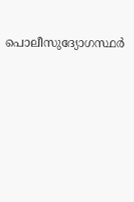പൊലീസുദ്യോഗസ്ഥർ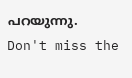പറയുന്നു.
Don't miss the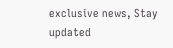exclusive news, Stay updated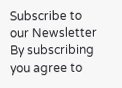Subscribe to our Newsletter
By subscribing you agree to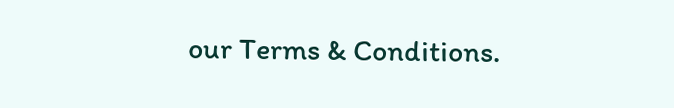our Terms & Conditions.